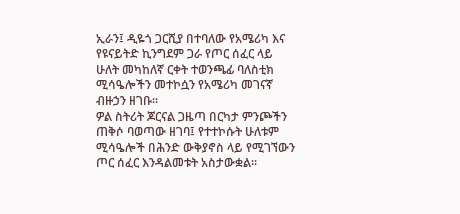ኢራን፤ ዲዬጎ ጋርሺያ በተባለው የአሜሪካ እና የዩናይትድ ኪንግደም ጋራ የጦር ሰፈር ላይ ሁለት መካከለኛ ርቀት ተወንጫፊ ባለስቲክ ሚሳዔሎችን መተኮሷን የአሜሪካ መገናኛ ብዙኃን ዘገቡ።
ዎል ስትሪት ጆርናል ጋዜጣ በርካታ ምንጮችን ጠቅሶ ባወጣው ዘገባ፤ የተተኮሱት ሁለቱም ሚሳዔሎች በሕንድ ውቅያኖስ ላይ የሚገኘውን ጦር ሰፈር እንዳልመቱት አስታውቋል።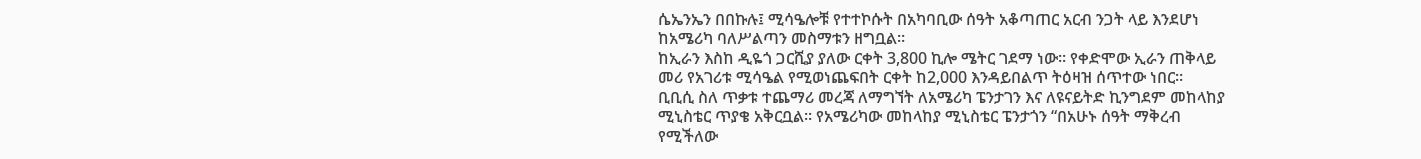ሴኤንኤን በበኩሉ፤ ሚሳዔሎቹ የተተኮሱት በአካባቢው ሰዓት አቆጣጠር አርብ ንጋት ላይ እንደሆነ ከአሜሪካ ባለሥልጣን መስማቱን ዘግቧል።
ከኢራን እስከ ዲዬጎ ጋርሺያ ያለው ርቀት 3,800 ኪሎ ሜትር ገደማ ነው። የቀድሞው ኢራን ጠቅላይ መሪ የአገሪቱ ሚሳዔል የሚወነጨፍበት ርቀት ከ2,000 እንዳይበልጥ ትዕዛዝ ሰጥተው ነበር።
ቢቢሲ ስለ ጥቃቱ ተጨማሪ መረጃ ለማግኘት ለአሜሪካ ፔንታገን እና ለዩናይትድ ኪንግደም መከላከያ ሚኒስቴር ጥያቄ አቅርቧል። የአሜሪካው መከላከያ ሚኒስቴር ፔንታጎን “በአሁኑ ሰዓት ማቅረብ የሚችለው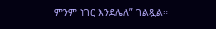ምንም ነገር እንደሌለ” ገልጿል።